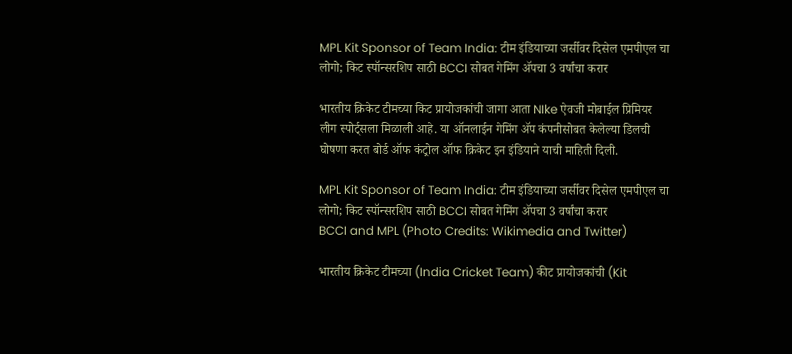MPL Kit Sponsor of Team India: टीम इंडियाच्या जर्सीवर दिसेल एमपीएल चा लोगो; किट स्पॉन्सरशिप साठी BCCI सोबत गेमिंग ॲपचा 3 वर्षांचा करार

भारतीय क्रिकेट टीमच्या किट प्रायोजकांची जागा आता NIke ऐवजी मोबाईल प्रिमियर लीग स्पोर्ट्सला मिळाली आहे. या ऑनलाईन गेमिंग ॲप कंपनीसोबत केलेल्या डिलची घोषणा करत बोर्ड ऑफ कंट्रोल ऑफ क्रिकेट इन इंडियाने याची माहिती दिली.

MPL Kit Sponsor of Team India: टीम इंडियाच्या जर्सीवर दिसेल एमपीएल चा लोगो; किट स्पॉन्सरशिप साठी BCCI सोबत गेमिंग ॲपचा 3 वर्षांचा करार
BCCI and MPL (Photo Credits: Wikimedia and Twitter)

भारतीय क्रिकेट टीमच्या (India Cricket Team) कीट प्रायोजकांची (Kit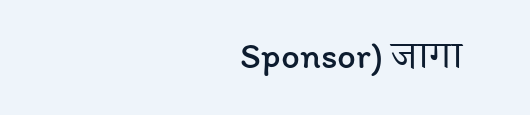Sponsor) जागा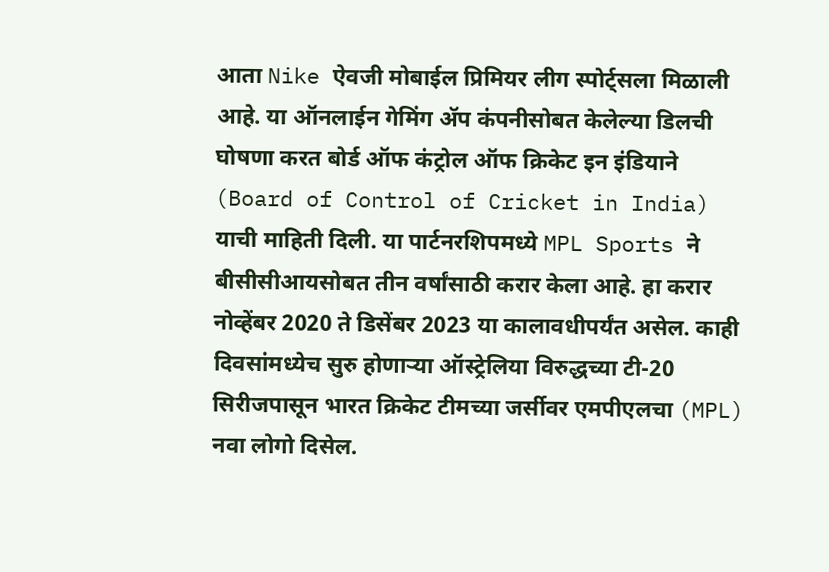आता Nike ऐवजी मोबाईल प्रिमियर लीग स्पोर्ट्सला मिळाली आहे. या ऑनलाईन गेमिंग ॲप कंपनीसोबत केलेल्या डिलची घोषणा करत बोर्ड ऑफ कंट्रोल ऑफ क्रिकेट इन इंडियाने (Board of Control of Cricket in India) याची माहिती दिली. या पार्टनरशिपमध्ये MPL Sports ने बीसीसीआयसोबत तीन वर्षांसाठी करार केला आहे. हा करार नोव्हेंबर 2020 ते डिसेंबर 2023 या कालावधीपर्यंत असेल. काही दिवसांमध्येच सुरु होणाऱ्या ऑस्ट्रेलिया विरुद्धच्या टी-20 सिरीजपासून भारत क्रिकेट टीमच्या जर्सीवर एमपीएलचा (MPL) नवा लोगो दिसेल.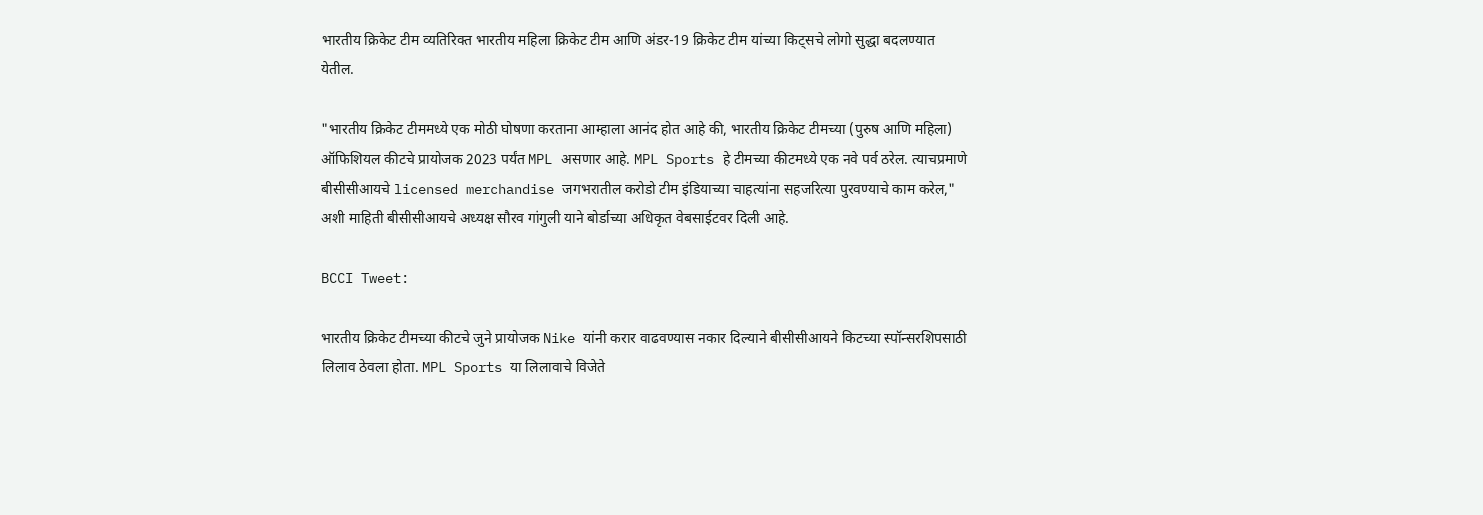भारतीय क्रिकेट टीम व्यतिरिक्त भारतीय महिला क्रिकेट टीम आणि अंडर-19 क्रिकेट टीम यांच्या किट्सचे लोगो सुद्धा बदलण्यात येतील.

"भारतीय क्रिकेट टीममध्ये एक मोठी घोषणा करताना आम्हाला आनंद होत आहे की, भारतीय क्रिकेट टीमच्या (पुरुष आणि महिला) ऑफिशियल कीटचे प्रायोजक 2023 पर्यंत MPL असणार आहे. MPL Sports हे टीमच्या कीटमध्ये एक नवे पर्व ठरेल. त्याचप्रमाणे बीसीसीआयचे licensed merchandise जगभरातील करोडो टीम इंडियाच्या चाहत्यांना सहजरित्या पुरवण्याचे काम करेल," अशी माहिती बीसीसीआयचे अध्यक्ष सौरव गांगुली याने बोर्डाच्या अधिकृत वेबसाईटवर दिली आहे.

BCCI Tweet:

भारतीय क्रिकेट टीमच्या कीटचे जुने प्रायोजक Nike यांनी करार वाढवण्यास नकार दिल्याने बीसीसीआयने किटच्या स्पॉन्सरशिपसाठी लिलाव ठेवला होता. MPL Sports या लिलावाचे विजेते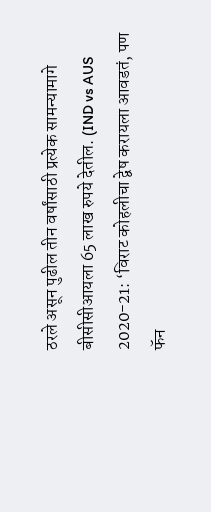ठरले असून पुढील तीन वर्षांसाठी प्रत्येक सामन्यामागे बीसीसीआयला 65 लाख रुपये देतील. (IND vs AUS 2020-21: ‘विराट कोहलीचा द्वेष करायला आवडतं, पण फॅन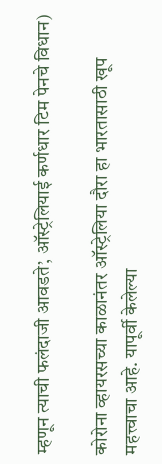म्हणून त्याची फलंदाजी आवडते’, ऑस्ट्रेलियाई कर्णधार टिम पेनचे विधान)

कोरोना व्हायरसच्या काळानंतर ऑस्ट्रेलिया दौरा हा भारतासाठी खूप महत्त्वाचा आहे. यापूर्वी केलेल्या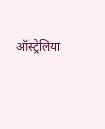ऑस्ट्रेलिया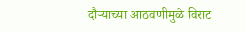दौऱ्याच्या आठवणीमुळे विराट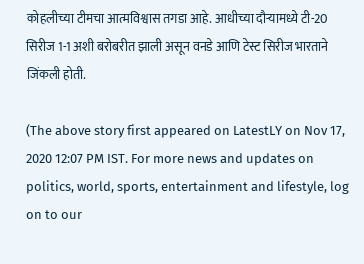कोहलीच्या टीमचा आत्मविश्वास तगडा आहे. आधीच्या दौऱ्यामध्ये टी-20 सिरीज 1-1 अशी बरोबरीत झाली असून वनडे आणि टेस्ट सिरीज भारताने जिंकली होती.

(The above story first appeared on LatestLY on Nov 17, 2020 12:07 PM IST. For more news and updates on politics, world, sports, entertainment and lifestyle, log on to our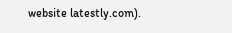website latestly.com).